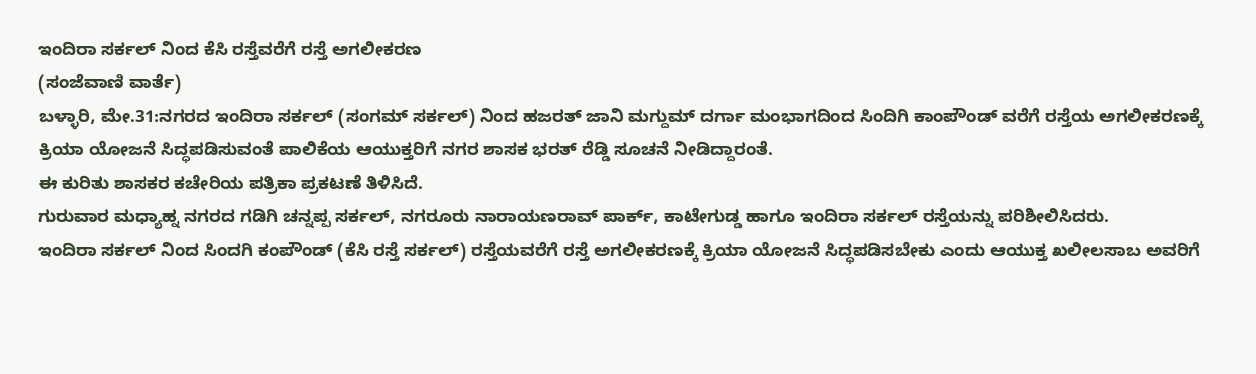ಇಂದಿರಾ ಸರ್ಕಲ್ ನಿಂದ ಕೆಸಿ ರಸ್ತೆವರೆಗೆ ರಸ್ತೆ ಅಗಲೀಕರಣ
(ಸಂಜೆವಾಣಿ ವಾರ್ತೆ)
ಬಳ್ಳಾರಿ, ಮೇ.31:ನಗರದ ಇಂದಿರಾ ಸರ್ಕಲ್ (ಸಂಗಮ್ ಸರ್ಕಲ್) ನಿಂದ ಹಜರತ್ ಜಾನಿ ಮಗ್ದುಮ್ ದರ್ಗಾ ಮಂಭಾಗದಿಂದ ಸಿಂದಿಗಿ ಕಾಂಪೌಂಡ್ ವರೆಗೆ ರಸ್ತೆಯ ಅಗಲೀಕರಣಕ್ಕೆ ಕ್ರಿಯಾ ಯೋಜನೆ ಸಿದ್ಧಪಡಿಸುವಂತೆ ಪಾಲಿಕೆಯ ಆಯುಕ್ತರಿಗೆ ನಗರ ಶಾಸಕ ಭರತ್ ರೆಡ್ಡಿ ಸೂಚನೆ ನೀಡಿದ್ದಾರಂತೆ.
ಈ ಕುರಿತು ಶಾಸಕರ ಕಚೇರಿಯ ಪತ್ರಿಕಾ ಪ್ರಕಟಣೆ ತಿಳಿಸಿದೆ.
ಗುರುವಾರ ಮಧ್ಯಾಹ್ನ ನಗರದ ಗಡಿಗಿ ಚನ್ನಪ್ಪ ಸರ್ಕಲ್, ನಗರೂರು ನಾರಾಯಣರಾವ್ ಪಾರ್ಕ್, ಕಾಟೇಗುಡ್ಡ ಹಾಗೂ ಇಂದಿರಾ ಸರ್ಕಲ್ ರಸ್ತೆಯನ್ನು ಪರಿಶೀಲಿಸಿದರು.
ಇಂದಿರಾ ಸರ್ಕಲ್ ನಿಂದ ಸಿಂದಗಿ ಕಂಪೌಂಡ್ (ಕೆಸಿ ರಸ್ತೆ ಸರ್ಕಲ್) ರಸ್ತೆಯವರೆಗೆ ರಸ್ತೆ ಅಗಲೀಕರಣಕ್ಕೆ ಕ್ರಿಯಾ ಯೋಜನೆ ಸಿದ್ಧಪಡಿಸಬೇಕು ಎಂದು ಆಯುಕ್ತ ಖಲೀಲಸಾಬ ಅವರಿಗೆ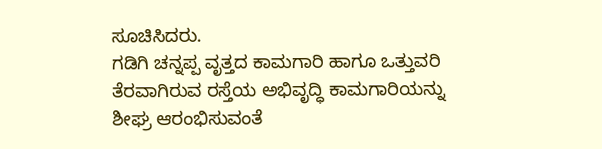ಸೂಚಿಸಿದರು.
ಗಡಿಗಿ ಚನ್ನಪ್ಪ ವೃತ್ತದ ಕಾಮಗಾರಿ ಹಾಗೂ ಒತ್ತುವರಿ ತೆರವಾಗಿರುವ ರಸ್ತೆಯ ಅಭಿವೃದ್ಧಿ ಕಾಮಗಾರಿಯನ್ನು ಶೀಘ್ರ ಆರಂಭಿಸುವಂತೆ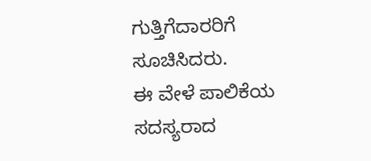ಗುತ್ತಿಗೆದಾರರಿಗೆ ಸೂಚಿಸಿದರು.
ಈ ವೇಳೆ ಪಾಲಿಕೆಯ ಸದಸ್ಯರಾದ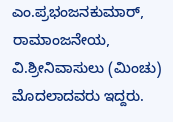ಎಂ.ಪ್ರಭಂಜನಕುಮಾರ್, ರಾಮಾಂಜನೇಯ, ವಿ.ಶ್ರೀನಿವಾಸುಲು (ಮಿಂಚು) ಮೊದಲಾದವರು ಇದ್ದರು.